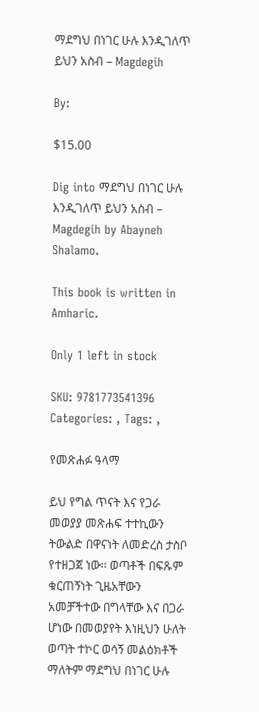ማደግህ በነገር ሁሉ እንዲገለጥ ይህን አስብ – Magdegih

By:

$15.00

Dig into ማደግህ በነገር ሁሉ እንዲገለጥ ይህን አስብ – Magdegih by Abayneh Shalamo.

This book is written in Amharic.

Only 1 left in stock

SKU: 9781773541396 Categories: , Tags: ,

የመጽሐፉ ዓላማ

ይህ የግል ጥናት እና የጋራ መወያያ መጽሐፍ ተተኪውን ትውልድ በዋናነት ለመድረስ ታስቦ የተዘጋጀ ነው፡፡ ወጣቶች በፍጹም ቁርጠኝነት ጊዜአቸውን አመቻችተው በግላቸው እና በጋራ ሆነው በመወያየት እነዚህን ሁለት ወጣት ተኮር ወሳኝ መልዕክቶች ማለትም ማደግህ በነገር ሁሉ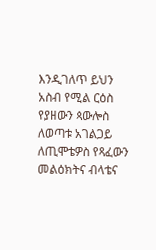እንዲገለጥ ይህን አስብ የሚል ርዕስ የያዘውን ጳውሎስ ለወጣቱ አገልጋይ ለጢሞቴዎስ የጻፈውን መልዕክትና ብላቴና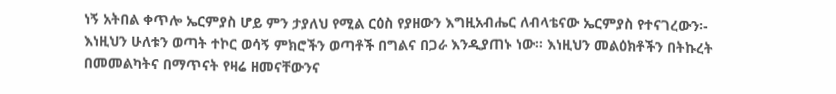ነኝ አትበል ቀጥሎ ኤርምያስ ሆይ ምን ታያለህ የሚል ርዕስ የያዘውን እግዚአብሔር ለብላቴናው ኤርምያስ የተናገረውን፡- እነዚህን ሁለቱን ወጣት ተኮር ወሳኝ ምክሮችን ወጣቶች በግልና በጋራ እንዲያጠኑ ነው፡፡ እነዚህን መልዕክቶችን በትኩረት በመመልካትና በማጥናት የዛሬ ዘመናቸውንና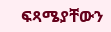ፍጻሜያቸውን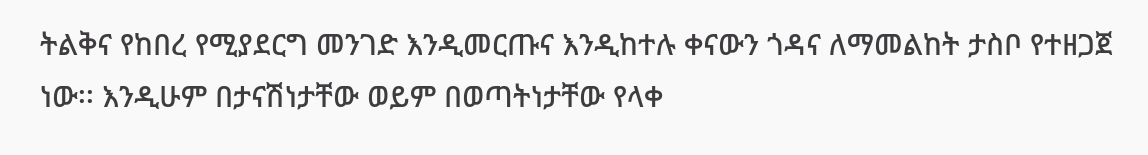ትልቅና የከበረ የሚያደርግ መንገድ እንዲመርጡና እንዲከተሉ ቀናውን ጎዳና ለማመልከት ታስቦ የተዘጋጀ ነው፡፡ እንዲሁም በታናሽነታቸው ወይም በወጣትነታቸው የላቀ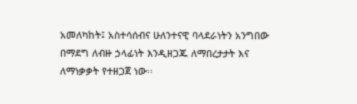አመለካከት፤ አስተሳሰብና ሁለንተናዊ ባላደራነትን አንግበው በማደግ ለብዙ ኃላፊነት እንዲዘጋጁ ለማበረታታት እና ለማነቃቃት የተዘጋጀ ነው፡፡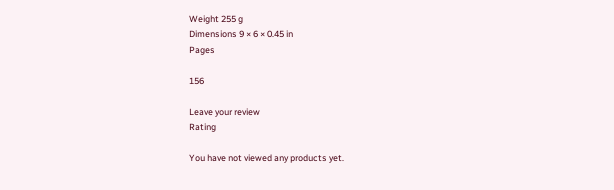Weight 255 g
Dimensions 9 × 6 × 0.45 in
Pages

156

Leave your review
Rating

You have not viewed any products yet.